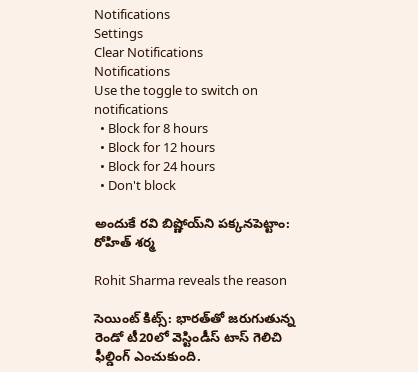Notifications
Settings
Clear Notifications
Notifications
Use the toggle to switch on notifications
  • Block for 8 hours
  • Block for 12 hours
  • Block for 24 hours
  • Don't block

అందుకే రవి బిష్ణోయ్‌ని పక్కనపెట్టాం: రోహిత్ శర్మ

Rohit Sharma reveals the reason

సెయింట్ కిట్స్: భారత్‌తో జరుగుతున్న రెండో టీ20లో వెస్టిండీస్ టాస్ గెలిచి ఫీల్డింగ్ ఎంచుకుంది.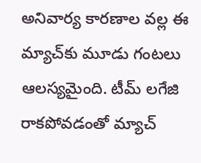అనివార్య కారణాల వల్ల ఈ మ్యాచ్‌కు మూడు గంటలు ఆలస్యమైంది. టీమ్ లగేజి రాకపోవడంతో మ్యాచ్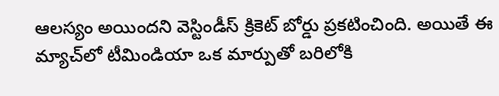ఆలస్యం అయిందని వెస్టిండీస్ క్రికెట్ బోర్డు ప్రకటించింది. అయితే ఈ మ్యాచ్‌లో టీమిండియా ఒక మార్పుతో బరిలోకి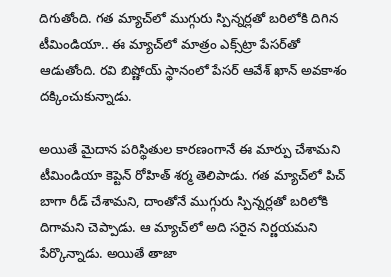దిగుతోంది. గత మ్యాచ్‌లో ముగ్గురు స్పిన్నర్లతో బరిలోకి దిగిన టీమిండియా.. ఈ మ్యాచ్‌లో మాత్రం ఎక్స్‌ట్రా పేసర్‌తో ఆడుతోంది. రవి బిష్ణోయ్ స్థానంలో పేసర్ ఆవేశ్ ఖాన్ అవకాశం దక్కించుకున్నాడు.

అయితే మైదాన పరిస్థితుల కారణంగానే ఈ మార్పు చేశామని టీమిండియా కెప్టెన్ రోహిత్ శర్మ తెలిపాడు. గత మ్యాచ్‌లో పిచ్ బాగా రీడ్ చేశామని, దాంతోనే ముగ్గురు స్పిన్నర్లతో బరిలోకి దిగామని చెప్పాడు. ఆ మ్యాచ్‌లో అది సరైన నిర్ణయమని పేర్కొన్నాడు. అయితే తాజా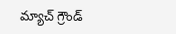మ్యాచ్‌ గ్రౌండ్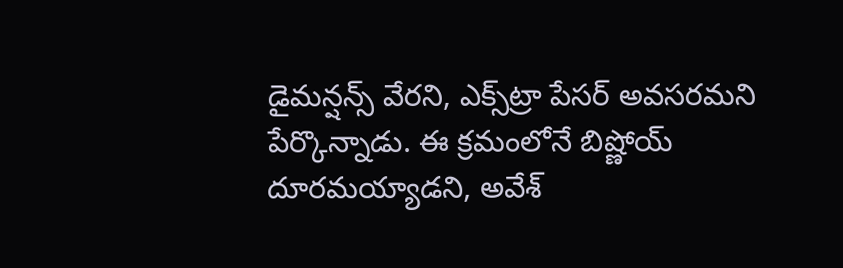డైమన్షన్స్ వేరని, ఎక్స్‌ట్రా పేసర్ అవసరమని పేర్కొన్నాడు. ఈ క్రమంలోనే బిష్ణోయ్ దూరమయ్యాడని, అవేశ్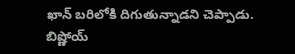ఖాన్ బరిలోకి దిగుతున్నాడని చెప్పాడు. బిష్ణోయ్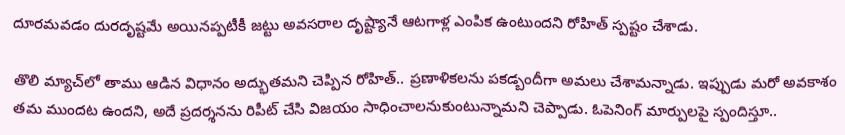దూరమవడం దురదృష్టమే అయినప్పటీకీ జట్టు అవసరాల దృష్ట్యానే ఆటగాళ్ల ఎంపిక ఉంటుందని రోహిత్ స్పష్టం చేశాడు.

తొలి మ్యాచ్‌లో తాము ఆడిన విధానం అద్భుతమని చెప్పిన రోహిత్.. ప్రణాళికలను పకడ్బందీగా అమలు చేశామన్నాడు. ఇప్పుడు మరో అవకాశం తమ ముందట ఉందని, అదే ప్రదర్శనను రిపీట్ చేసి విజయం సాధించాలనుకుంటున్నామని చెప్పాడు. ఓపెనింగ్ మార్పులపై స్పందిస్తూ..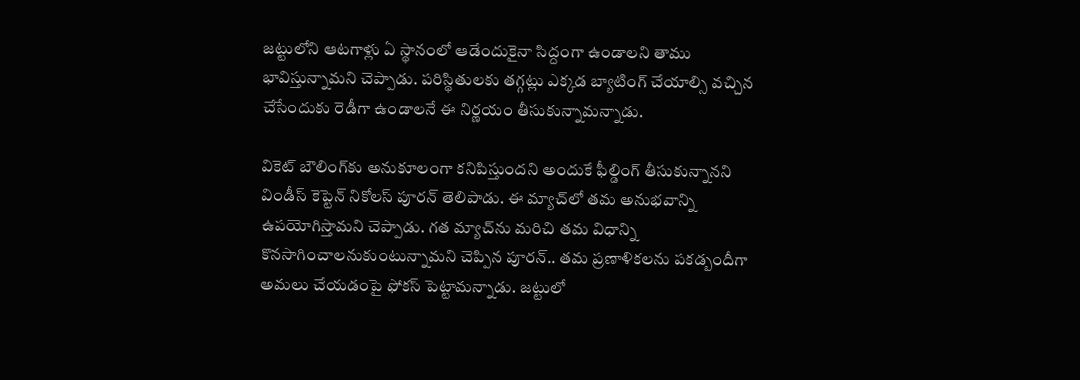జట్టులోని ఆటగాళ్లు ఏ స్థానంలో ఆడేందుకైనా సిద్దంగా ఉండాలని తాము భావిస్తున్నామని చెప్పాడు. పరిస్థితులకు తగ్గట్లు ఎక్కడ బ్యాటింగ్ చేయాల్సి వచ్చిన చేసేందుకు రెడీగా ఉండాలనే ఈ నిర్ణయం తీసుకున్నామన్నాడు.

వికెట్ బౌలింగ్‌కు అనుకూలంగా కనిపిస్తుందని అందుకే ఫీల్డింగ్ తీసుకున్నానని విండీస్ కెప్టెన్ నికోలస్ పూరన్ తెలిపాడు. ఈ మ్యాచ్‌లో తమ అనుభవాన్ని ఉపయోగిస్తామని చెప్పాడు. గత మ్యాచ్‌ను మరిచి తమ విధాన్ని కొనసాగించాలనుకుంటున్నామని చెప్పిన పూరన్.. తమ ప్రణాళికలను పకడ్బందీగా అమలు చేయడంపై ఫోకస్ పెట్టామన్నాడు. జట్టులో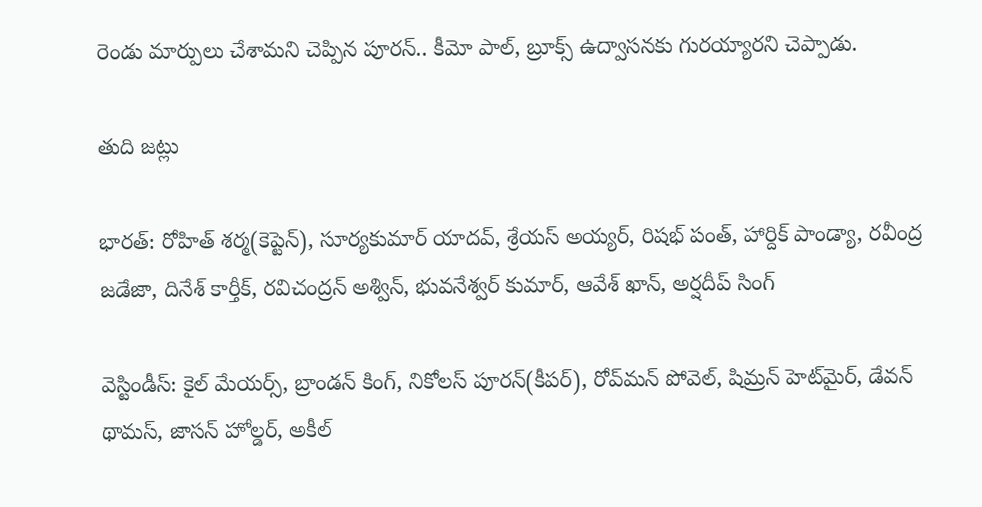రెండు మార్పులు చేశామని చెప్పిన పూరన్.. కీమో పాల్, బ్రూక్స్ ఉద్వాసనకు గురయ్యారని చెప్పాడు.

తుది జట్లు

భారత్: రోహిత్ శర్మ(కెప్టెన్), సూర్యకుమార్ యాదవ్, శ్రేయస్ అయ్యర్, రిషభ్ పంత్, హార్దిక్ పాండ్యా, రవీంద్ర జడేజా, దినేశ్ కార్తీక్, రవిచంద్రన్ అశ్విన్, భువనేశ్వర్ కుమార్, ఆవేశ్ ఖాన్, అర్షదీప్ సింగ్

వెస్టిండీస్: కైల్ మేయర్స్, బ్రాండన్ కింగ్, నికోలస్ పూరన్(కీపర్), రోవ్‌మన్ పోవెల్, షిమ్రన్ హెట్‌మైర్, డేవన్ థామస్, జాసన్ హోల్డర్, అకీల్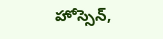హోస్సెన్,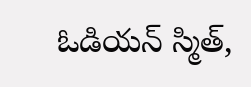ఓడియన్ స్మిత్,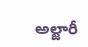అల్జారీ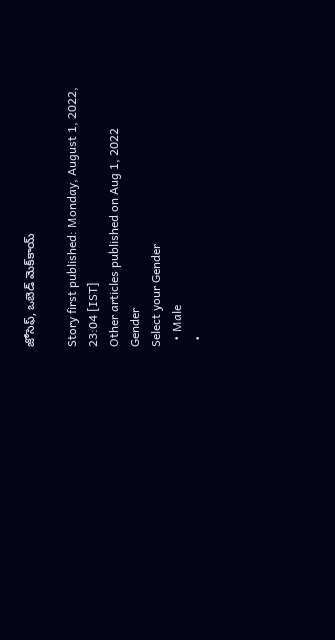జోసెఫ్, ఒబెడ్ మెక్‌కాయ్

Story first published: Monday, August 1, 2022, 23:04 [IST]
Other articles published on Aug 1, 2022
Gender
Select your Gender
  • Male
  •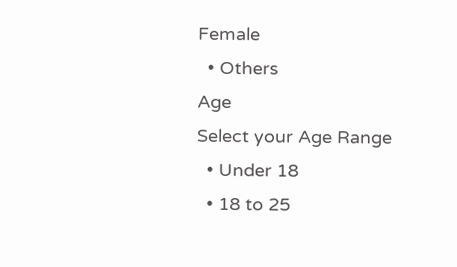Female
  • Others
Age
Select your Age Range
  • Under 18
  • 18 to 25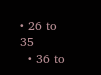• 26 to 35
  • 36 to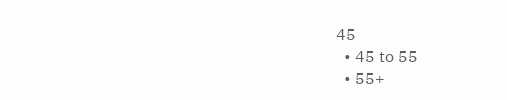45
  • 45 to 55
  • 55+